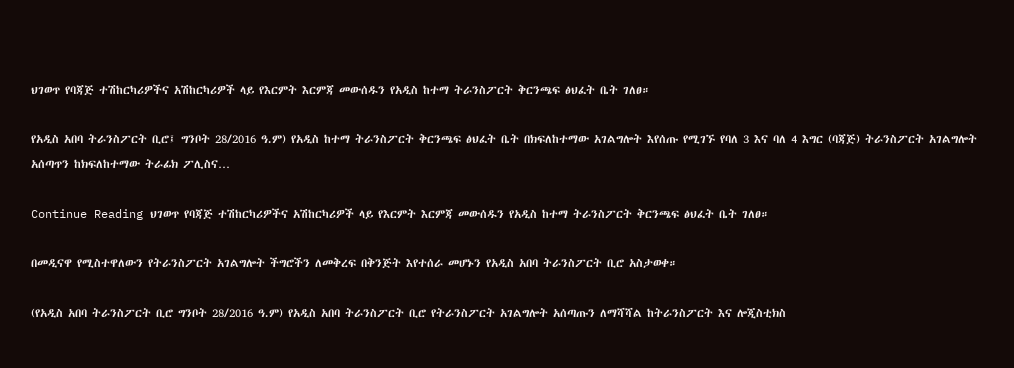ህገወጥ የባጃጅ ተሽከርካሪዎችና አሽከርካሪዎች ላይ የእርምት እርምጃ መውሰዱን የአዲስ ከተማ ትራንስፖርት ቅርንጫፍ ፅህፈት ቤት ገለፀ።

የአዲስ አበባ ትራንስፖርት ቢሮ፤ ግንቦት 28/2016 ዓ.ም) የአዲስ ከተማ ትራንስፖርት ቅርንጫፍ ፅህፈት ቤት በክፍለከተማው አገልግሎት እየሰጡ የሚገኙ የባለ 3 እና ባለ 4 እግር (ባጃጅ) ትራንስፖርት አገልግሎት አሰጣጥን ከክፍለከተማው ትራፊክ ፖሊስና…

Continue Reading ህገወጥ የባጃጅ ተሽከርካሪዎችና አሽከርካሪዎች ላይ የእርምት እርምጃ መውሰዱን የአዲስ ከተማ ትራንስፖርት ቅርንጫፍ ፅህፈት ቤት ገለፀ።

በመዲናዋ የሚስተዋለውን የትራንስፖርት አገልግሎት ችግሮችን ለመቅረፍ በቅንጅት እየተሰራ መሆኑን የአዲስ አበባ ትራንስፖርት ቢሮ አስታወቀ።

(የአዲስ አበባ ትራንስፖርት ቢሮ ግንቦት 28/2016 ዓ.ም) የአዲስ አበባ ትራንስፖርት ቢሮ የትራንስፖርት አገልግሎት አሰጣጡን ለማሻሻል ከትራንስፖርት እና ሎጂስቲክስ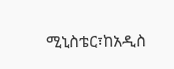ሚኒስቴር፣ከአዲስ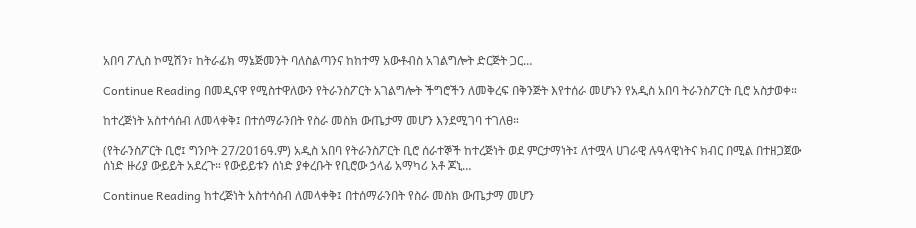አበባ ፖሊስ ኮሚሽን፣ ከትራፊክ ማኔጅመንት ባለስልጣንና ከከተማ አውቶብስ አገልግሎት ድርጅት ጋር…

Continue Reading በመዲናዋ የሚስተዋለውን የትራንስፖርት አገልግሎት ችግሮችን ለመቅረፍ በቅንጅት እየተሰራ መሆኑን የአዲስ አበባ ትራንስፖርት ቢሮ አስታወቀ።

ከተረጅነት አስተሳሰብ ለመላቀቅ፤ በተሰማራንበት የስራ መስክ ውጤታማ መሆን እንደሚገባ ተገለፀ።

(የትራንስፖርት ቢሮ፤ ግንቦት 27/2016ዓ.ም) አዲስ አበባ የትራንስፖርት ቢሮ ሰራተኞች ከተረጅነት ወደ ምርታማነት፤ ለተሟላ ሀገራዊ ሉዓላዊነትና ክብር በሚል በተዘጋጀው ሰነድ ዙሪያ ውይይት አደረጉ። የውይይቱን ሰነድ ያቀረቡት የቢሮው ኃላፊ አማካሪ አቶ ጆኒ…

Continue Reading ከተረጅነት አስተሳሰብ ለመላቀቅ፤ በተሰማራንበት የስራ መስክ ውጤታማ መሆን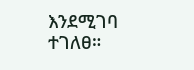እንደሚገባ ተገለፀ።